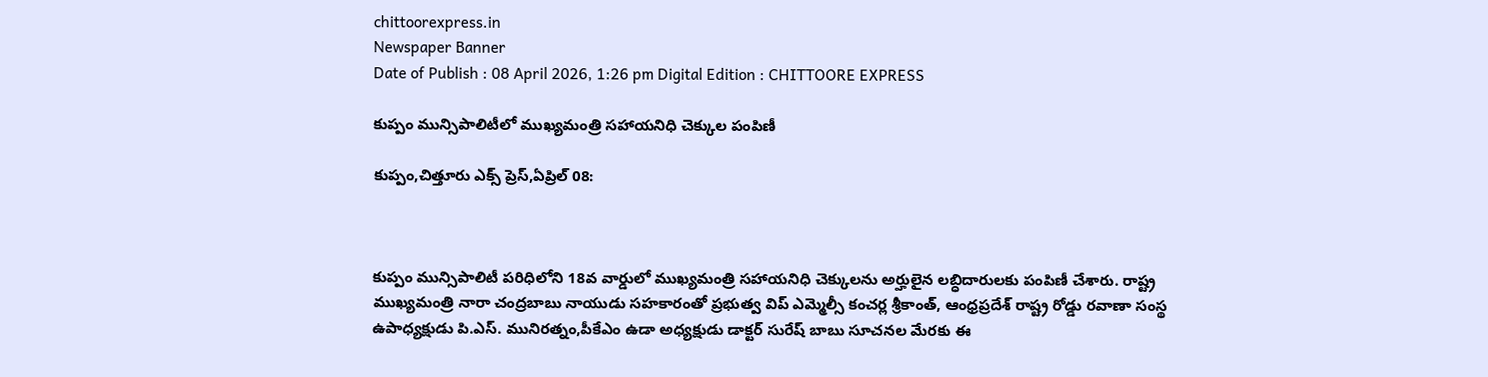chittoorexpress.in
Newspaper Banner
Date of Publish : 08 April 2026, 1:26 pm Digital Edition : CHITTOORE EXPRESS

కుప్పం మున్సిపాలిటీలో ముఖ్యమంత్రి సహాయనిధి చెక్కుల పంపిణీ

కుప్పం,చిత్తూరు ఎక్స్ ప్రెస్,ఏప్రిల్ 08:



కుప్పం మున్సిపాలిటీ పరిధిలోని 18వ వార్డులో ముఖ్యమంత్రి సహాయనిధి చెక్కులను అర్హులైన లబ్ధిదారులకు పంపిణీ చేశారు. రాష్ట్ర ముఖ్యమంత్రి నారా చంద్రబాబు నాయుడు సహకారంతో ప్రభుత్వ విప్ ఎమ్మెల్సీ కంచర్ల శ్రీకాంత్, ఆంధ్రప్రదేశ్ రాష్ట్ర రోడ్డు రవాణా సంస్థ ఉపాధ్యక్షుడు పి.ఎస్. మునిరత్నం,పీకేఎం ఉడా అధ్యక్షుడు డాక్టర్ సురేష్ బాబు సూచనల మేరకు ఈ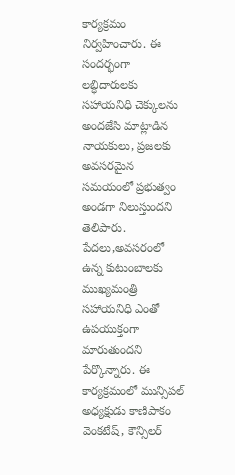కార్యక్రమం నిర్వహించారు. ఈ సందర్భంగా లబ్ధిదారులకు సహాయనిధి చెక్కులను అందజేసి మాట్లాడిన నాయకులు, ప్రజలకు అవసరమైన సమయంలో ప్రభుత్వం అండగా నిలుస్తుందని తెలిపారు. పేదలు,అవసరంలో ఉన్న కుటుంబాలకు ముఖ్యమంత్రి సహాయనిధి ఎంతో ఉపయుక్తంగా మారుతుందని పేర్కొన్నారు. ఈ కార్యక్రమంలో మున్సిపల్ అధ్యక్షుడు కాణిపాకం వెంకటేష్, కౌన్సిలర్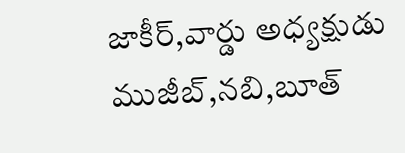జాకీర్,వార్డు అధ్యక్షుడు ముజీబ్,నబి,బూత్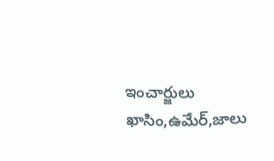ఇంచార్జులు ఖాసిం,ఉమేర్,జాలు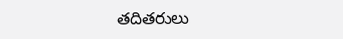తదితరులు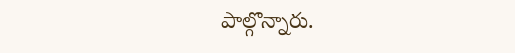పాల్గొన్నారు.